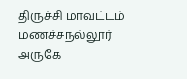திருச்சி மாவட்டம் மணச்சநல்லூர் அருகே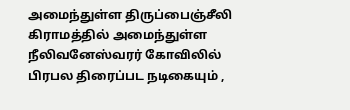அமைந்துள்ள திருப்பைஞ்சீலி கிராமத்தில் அமைந்துள்ள நீலிவனேஸ்வரர் கோவிலில் பிரபல திரைப்பட நடிகையும் ,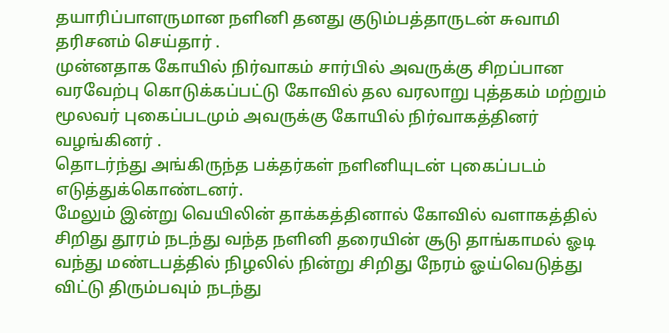தயாரிப்பாளருமான நளினி தனது குடும்பத்தாருடன் சுவாமி தரிசனம் செய்தார் .
முன்னதாக கோயில் நிர்வாகம் சார்பில் அவருக்கு சிறப்பான வரவேற்பு கொடுக்கப்பட்டு கோவில் தல வரலாறு புத்தகம் மற்றும் மூலவர் புகைப்படமும் அவருக்கு கோயில் நிர்வாகத்தினர் வழங்கினர் .
தொடர்ந்து அங்கிருந்த பக்தர்கள் நளினியுடன் புகைப்படம் எடுத்துக்கொண்டனர்.
மேலும் இன்று வெயிலின் தாக்கத்தினால் கோவில் வளாகத்தில் சிறிது தூரம் நடந்து வந்த நளினி தரையின் சூடு தாங்காமல் ஓடி வந்து மண்டபத்தில் நிழலில் நின்று சிறிது நேரம் ஓய்வெடுத்து விட்டு திரும்பவும் நடந்து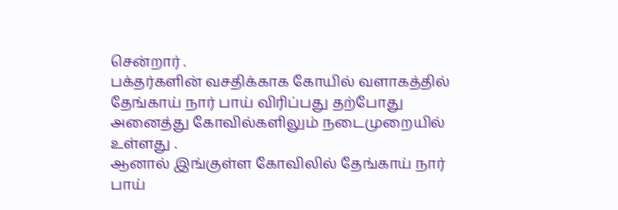சென்றார் .
பக்தர்களின் வசதிக்காக கோயில் வளாகத்தில் தேங்காய் நார் பாய் விரிப்பது தற்போது அனைத்து கோவில்களிலும் நடைமுறையில் உள்ளது .
ஆனால் இங்குள்ள கோவிலில் தேங்காய் நார் பாய்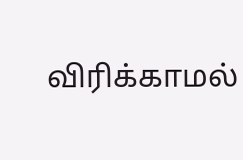விரிக்காமல்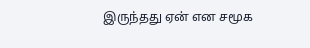இருந்தது ஏன் என சமூக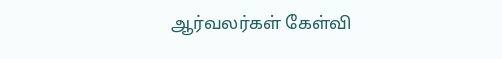ஆர்வலர்கள் கேள்வி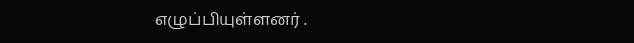எழுப்பியுள்ளனர் .